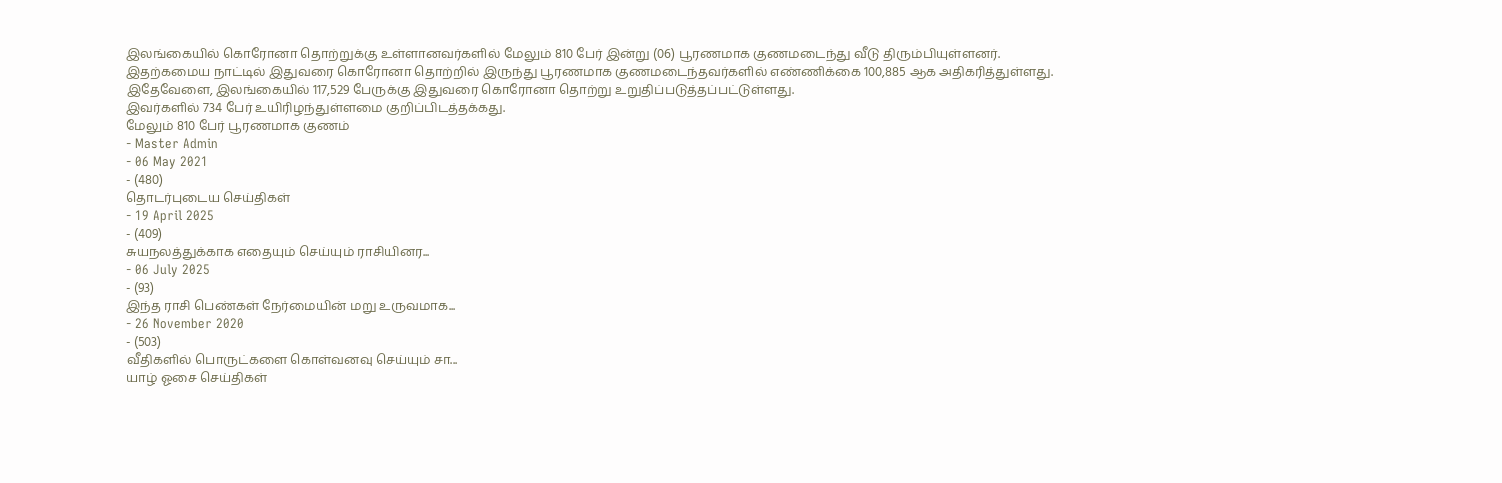இலங்கையில் கொரோனா தொற்றுக்கு உள்ளானவர்களில் மேலும் 810 பேர் இன்று (06) பூரணமாக குணமடைந்து வீடு திரும்பியுள்ளனர்.
இதற்கமைய நாட்டில் இதுவரை கொரோனா தொற்றில் இருந்து பூரணமாக குணமடைந்தவர்களில் எண்ணிக்கை 100,885 ஆக அதிகரித்துள்ளது.
இதேவேளை, இலங்கையில் 117,529 பேருக்கு இதுவரை கொரோனா தொற்று உறுதிப்படுத்தப்பட்டுள்ளது.
இவர்களில் 734 பேர் உயிரிழந்துள்ளமை குறிப்பிடத்தக்கது.
மேலும் 810 பேர் பூரணமாக குணம்
- Master Admin
- 06 May 2021
- (480)
தொடர்புடைய செய்திகள்
- 19 April 2025
- (409)
சுயநலத்துக்காக எதையும் செய்யும் ராசியினர...
- 06 July 2025
- (93)
இந்த ராசி பெண்கள் நேர்மையின் மறு உருவமாக...
- 26 November 2020
- (503)
வீதிகளில் பொருட்களை கொள்வனவு செய்யும் சா...
யாழ் ஓசை செய்திகள்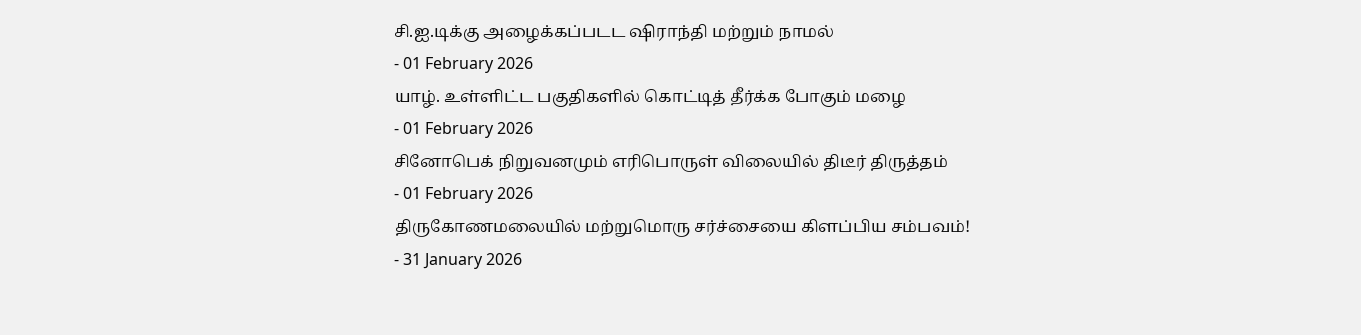சி.ஐ.டிக்கு அழைக்கப்படட ஷிராந்தி மற்றும் நாமல்
- 01 February 2026
யாழ். உள்ளிட்ட பகுதிகளில் கொட்டித் தீர்க்க போகும் மழை
- 01 February 2026
சினோபெக் நிறுவனமும் எரிபொருள் விலையில் திடீர் திருத்தம்
- 01 February 2026
திருகோணமலையில் மற்றுமொரு சர்ச்சையை கிளப்பிய சம்பவம்!
- 31 January 2026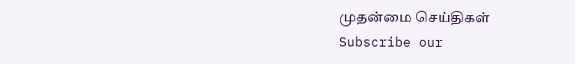முதன்மை செய்திகள்
Subscribe our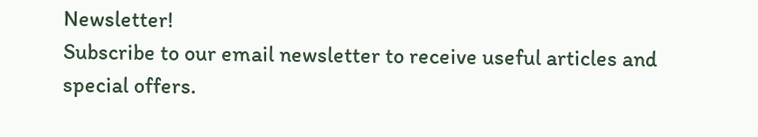Newsletter!
Subscribe to our email newsletter to receive useful articles and special offers.